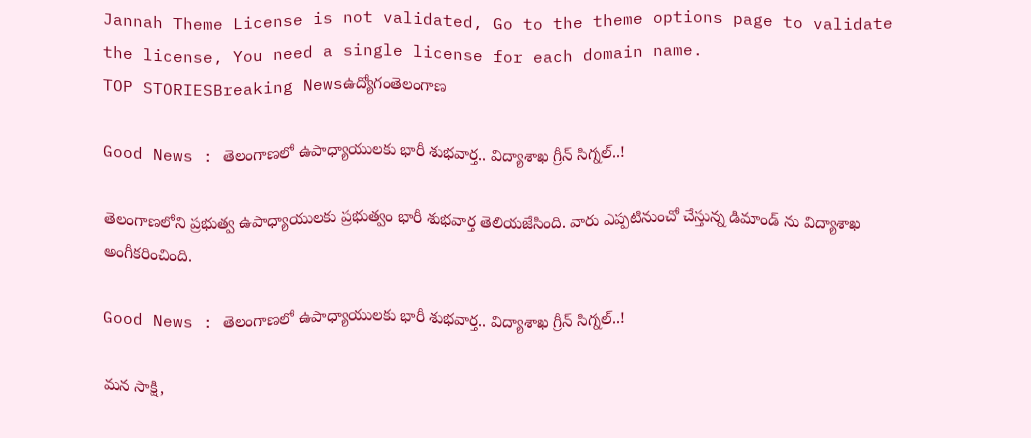Jannah Theme License is not validated, Go to the theme options page to validate the license, You need a single license for each domain name.
TOP STORIESBreaking Newsఉద్యోగంతెలంగాణ

Good News : తెలంగాణలో ఉపాధ్యాయులకు భారీ శుభవార్త.. విద్యాశాఖ గ్రీన్ సిగ్నల్..!

తెలంగాణలోని ప్రభుత్వ ఉపాధ్యాయులకు ప్రభుత్వం భారీ శుభవార్త తెలియజేసింది. వారు ఎప్పటినుంచో చేస్తున్న డిమాండ్ ను విద్యాశాఖ అంగీకరించింది.

Good News : తెలంగాణలో ఉపాధ్యాయులకు భారీ శుభవార్త.. విద్యాశాఖ గ్రీన్ సిగ్నల్..!

మన సాక్షి,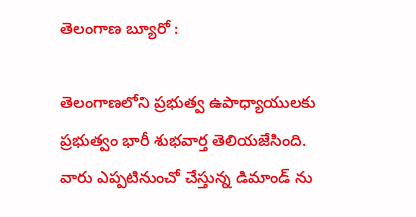తెలంగాణ బ్యూరో :

తెలంగాణలోని ప్రభుత్వ ఉపాధ్యాయులకు ప్రభుత్వం భారీ శుభవార్త తెలియజేసింది. వారు ఎప్పటినుంచో చేస్తున్న డిమాండ్ ను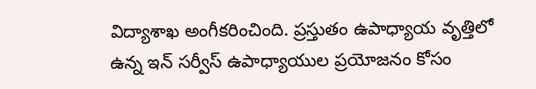విద్యాశాఖ అంగీకరించింది. ప్రస్తుతం ఉపాధ్యాయ వృత్తిలో ఉన్న ఇన్ సర్వీస్ ఉపాధ్యాయుల ప్రయోజనం కోసం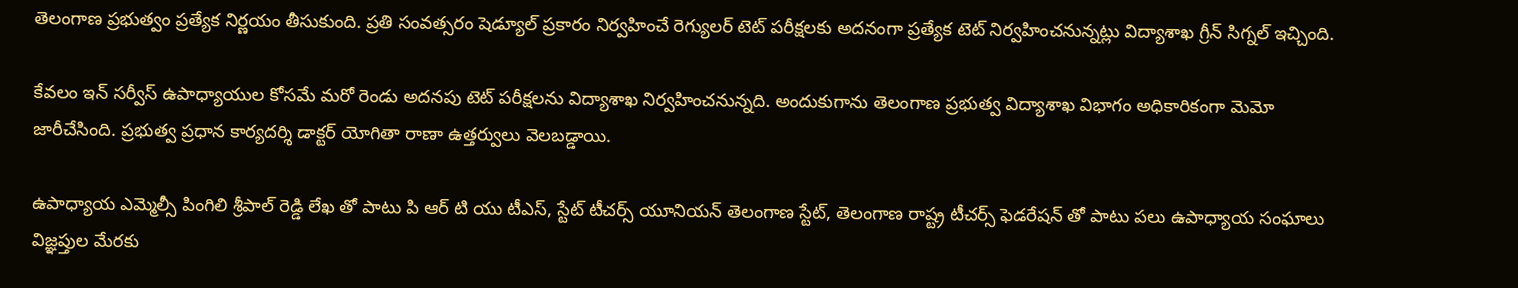తెలంగాణ ప్రభుత్వం ప్రత్యేక నిర్ణయం తీసుకుంది. ప్రతి సంవత్సరం షెడ్యూల్ ప్రకారం నిర్వహించే రెగ్యులర్ టెట్ పరీక్షలకు అదనంగా ప్రత్యేక టెట్ నిర్వహించనున్నట్లు విద్యాశాఖ గ్రీన్ సిగ్నల్ ఇచ్చింది.

కేవలం ఇన్ సర్వీస్ ఉపాధ్యాయుల కోసమే మరో రెండు అదనపు టెట్ పరీక్షలను విద్యాశాఖ నిర్వహించనున్నది. అందుకుగాను తెలంగాణ ప్రభుత్వ విద్యాశాఖ విభాగం అధికారికంగా మెమో జారీచేసింది. ప్రభుత్వ ప్రధాన కార్యదర్శి డాక్టర్ యోగితా రాణా ఉత్తర్వులు వెలబడ్డాయి.

ఉపాధ్యాయ ఎమ్మెల్సీ పింగిలి శ్రీపాల్ రెడ్డి లేఖ తో పాటు పి ఆర్ టి యు టీఎస్, స్టేట్ టీచర్స్ యూనియన్ తెలంగాణ స్టేట్, తెలంగాణ రాష్ట్ర టీచర్స్ ఫెడరేషన్ తో పాటు పలు ఉపాధ్యాయ సంఘాలు విజ్ఞప్తుల మేరకు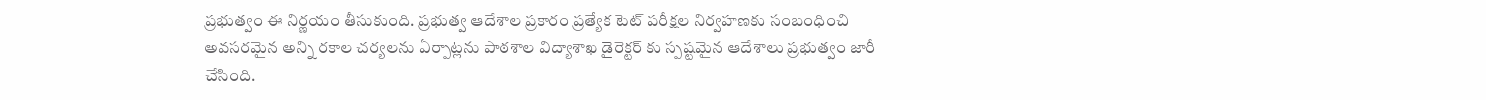ప్రభుత్వం ఈ నిర్ణయం తీసుకుంది. ప్రభుత్వ ఆదేశాల ప్రకారం ప్రత్యేక టెట్ పరీక్షల నిర్వహణకు సంబంధించి అవసరమైన అన్ని రకాల చర్యలను ఏర్పాట్లను పాఠశాల విద్యాశాఖ డైరెక్టర్ కు స్పష్టమైన ఆదేశాలు ప్రభుత్వం జారీ చేసింది.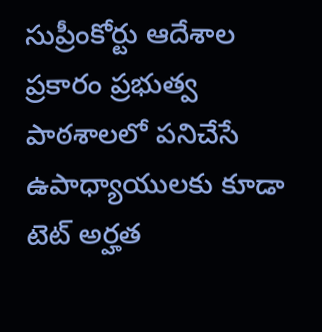సుప్రీంకోర్టు ఆదేశాల ప్రకారం ప్రభుత్వ పాఠశాలలో పనిచేసే ఉపాధ్యాయులకు కూడా టెట్ అర్హత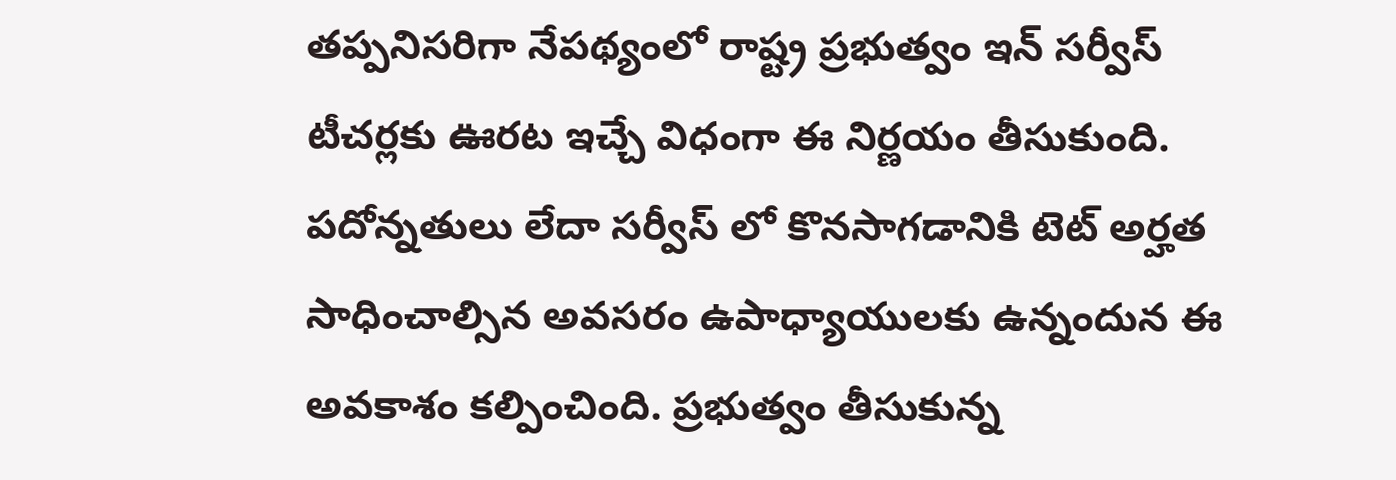తప్పనిసరిగా నేపథ్యంలో రాష్ట్ర ప్రభుత్వం ఇన్ సర్వీస్ టీచర్లకు ఊరట ఇచ్చే విధంగా ఈ నిర్ణయం తీసుకుంది. పదోన్నతులు లేదా సర్వీస్ లో కొనసాగడానికి టెట్ అర్హత సాధించాల్సిన అవసరం ఉపాధ్యాయులకు ఉన్నందున ఈ అవకాశం కల్పించింది. ప్రభుత్వం తీసుకున్న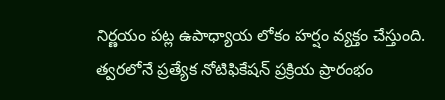నిర్ణయం పట్ల ఉపాధ్యాయ లోకం హర్షం వ్యక్తం చేస్తుంది. త్వరలోనే ప్రత్యేక నోటిఫికేషన్ ప్రక్రియ ప్రారంభం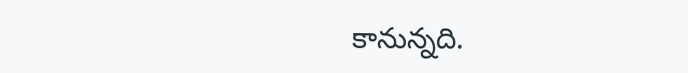కానున్నది.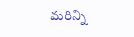మరిన్ని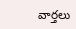వార్తలు